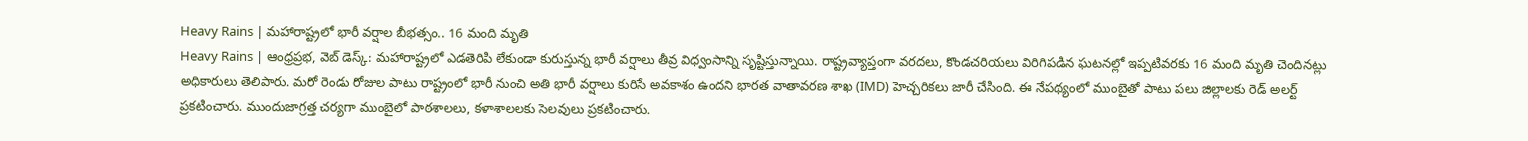Heavy Rains | మహారాష్ట్రలో భారీ వర్షాల బీభత్సం.. 16 మంది మృతి
Heavy Rains | ఆంధ్రప్రభ, వెబ్ డెస్క్: మహారాష్ట్రలో ఎడతెరిపి లేకుండా కురుస్తున్న భారీ వర్షాలు తీవ్ర విధ్వంసాన్ని సృష్టిస్తున్నాయి. రాష్ట్రవ్యాప్తంగా వరదలు, కొండచరియలు విరిగిపడిన ఘటనల్లో ఇప్పటివరకు 16 మంది మృతి చెందినట్లు అధికారులు తెలిపారు. మరో రెండు రోజుల పాటు రాష్ట్రంలో భారీ నుంచి అతి భారీ వర్షాలు కురిసే అవకాశం ఉందని భారత వాతావరణ శాఖ (IMD) హెచ్చరికలు జారీ చేసింది. ఈ నేపథ్యంలో ముంబైతో పాటు పలు జిల్లాలకు రెడ్ అలర్ట్ ప్రకటించారు. ముందుజాగ్రత్త చర్యగా ముంబైలో పాఠశాలలు, కళాశాలలకు సెలవులు ప్రకటించారు.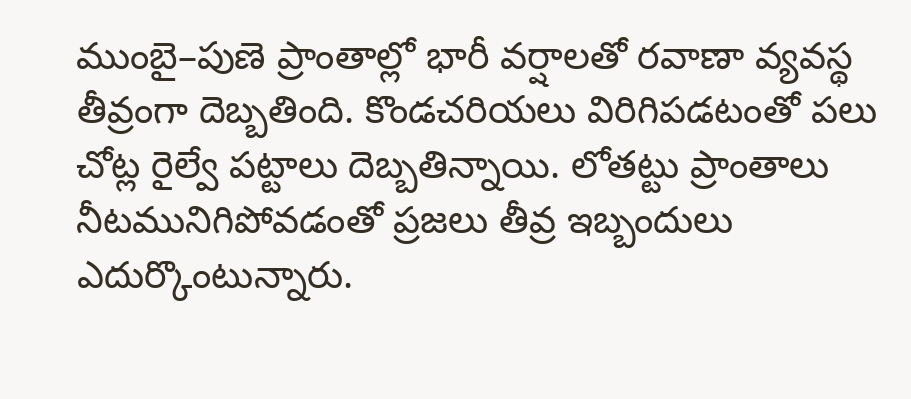ముంబై–పుణె ప్రాంతాల్లో భారీ వర్షాలతో రవాణా వ్యవస్థ తీవ్రంగా దెబ్బతింది. కొండచరియలు విరిగిపడటంతో పలు చోట్ల రైల్వే పట్టాలు దెబ్బతిన్నాయి. లోతట్టు ప్రాంతాలు నీటమునిగిపోవడంతో ప్రజలు తీవ్ర ఇబ్బందులు ఎదుర్కొంటున్నారు.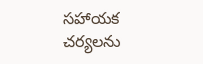సహాయక చర్యలను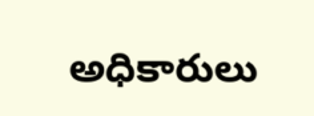అధికారులు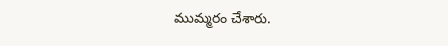ముమ్మరం చేశారు.